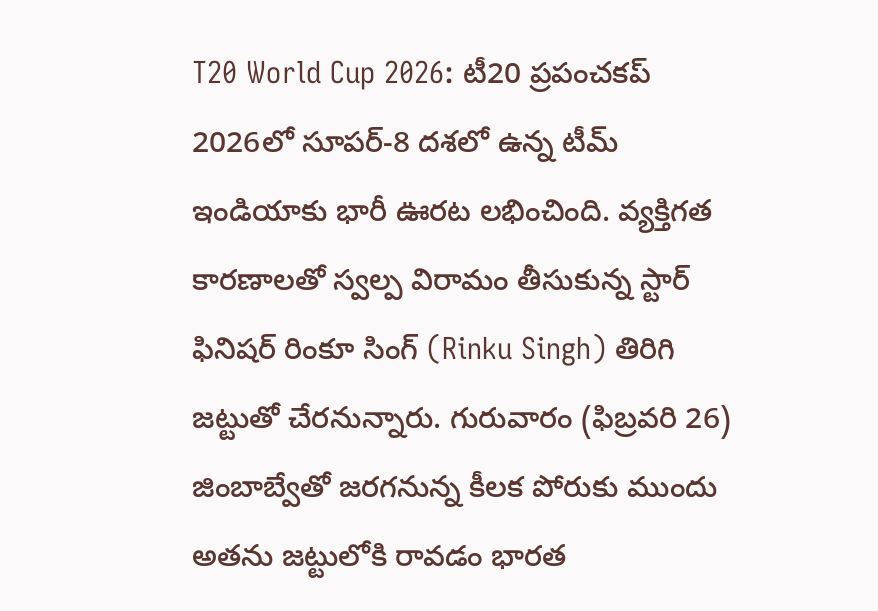T20 World Cup 2026: టీ20 ప్రపంచకప్ 2026లో సూపర్-8 దశలో ఉన్న టీమ్ ఇండియాకు భారీ ఊరట లభించింది. వ్యక్తిగత కారణాలతో స్వల్ప విరామం తీసుకున్న స్టార్ ఫినిషర్ రింకూ సింగ్ (Rinku Singh) తిరిగి జట్టుతో చేరనున్నారు. గురువారం (ఫిబ్రవరి 26) జింబాబ్వేతో జరగనున్న కీలక పోరుకు ముందు అతను జట్టులోకి రావడం భారత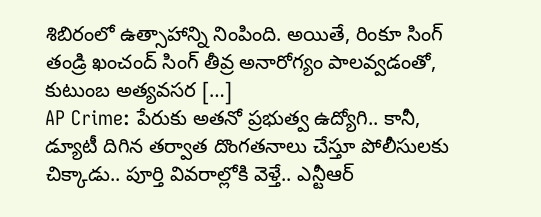శిబిరంలో ఉత్సాహాన్ని నింపింది. అయితే, రింకూ సింగ్ తండ్రి ఖంచంద్ సింగ్ తీవ్ర అనారోగ్యం పాలవ్వడంతో, కుటుంబ అత్యవసర […]
AP Crime: పేరుకు అతనో ప్రభుత్వ ఉద్యోగి.. కానీ, డ్యూటీ దిగిన తర్వాత దొంగతనాలు చేస్తూ పోలీసులకు చిక్కాడు.. పూర్తి వివరాల్లోకి వెళ్తే.. ఎన్టీఆర్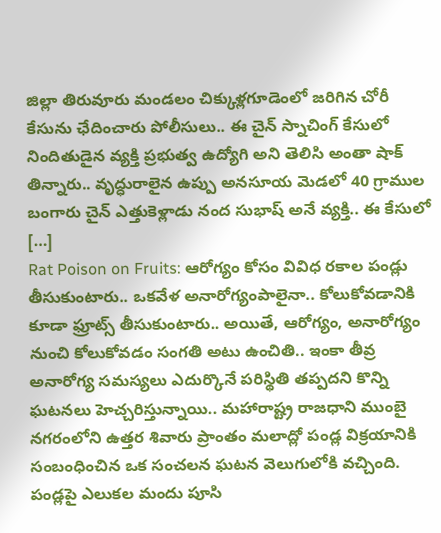జిల్లా తిరువూరు మండలం చిక్కుళ్లగూడెంలో జరిగిన చోరీ కేసును ఛేదించారు పోలీసులు.. ఈ చైన్ స్నాచింగ్ కేసులో నిందితుడైన వ్యక్తి ప్రభుత్వ ఉద్యోగి అని తెలిసి అంతా షాక్ తిన్నారు.. వృద్ధురాలైన ఉప్పు అనసూయ మెడలో 40 గ్రాముల బంగారు చైన్ ఎత్తుకెళ్లాడు నంద సుభాష్ అనే వ్యక్తి.. ఈ కేసులో […]
Rat Poison on Fruits: ఆరోగ్యం కోసం వివిధ రకాల పండ్లు తీసుకుంటారు.. ఒకవేళ అనారోగ్యంపాలైనా.. కోలుకోవడానికి కూడా ఫ్రూట్స్ తీసుకుంటారు.. అయితే, ఆరోగ్యం, అనారోగ్యం నుంచి కోలుకోవడం సంగతి అటు ఉంచితి.. ఇంకా తీవ్ర అనారోగ్య సమస్యలు ఎదుర్కొనే పరిస్థితి తప్పదని కొన్ని ఘటనలు హెచ్చరిస్తున్నాయి.. మహారాష్ట్ర రాజధాని ముంబై నగరంలోని ఉత్తర శివారు ప్రాంతం మలాద్లో పండ్ల విక్రయానికి సంబంధించిన ఒక సంచలన ఘటన వెలుగులోకి వచ్చింది. పండ్లపై ఎలుకల మందు పూసి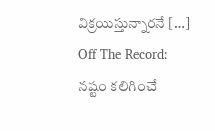విక్రయిస్తున్నారనే […]
Off The Record: నష్టం కలిగించే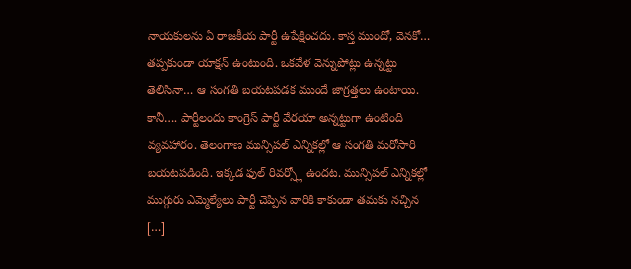నాయకులను ఏ రాజకీయ పార్టీ ఉపేక్షించదు. కాస్త ముందో, వెనకో… తప్పకుండా యాక్షన్ ఉంటుంది. ఒకవేళ వెన్నుపోట్లు ఉన్నట్టు తెలిసినా… ఆ సంగతి బయటపడక ముందే జాగ్రత్తలు ఉంటాయి. కానీ…. పార్టీలందు కాంగ్రెస్ పార్టీ వేరయా అన్నట్టుగా ఉంటింది వ్యవహారం. తెలంగాణ మున్సిపల్ ఎన్నికల్లో ఆ సంగతి మరోసారి బయటపడింది. ఇక్కడ ఫుల్ రివర్స్లో ఉందట. మున్సిపల్ ఎన్నికల్లో ముగ్గురు ఎమ్మెల్యేలు పార్టీ చెప్పిన వారికి కాకుండా తమకు నచ్చిన […]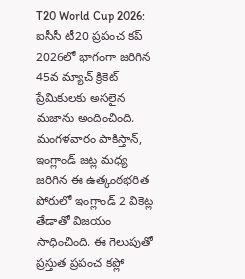T20 World Cup 2026: ఐసీసీ టీ20 ప్రపంచ కప్ 2026లో భాగంగా జరిగిన 45వ మ్యాచ్ క్రికెట్ ప్రేమికులకు అసలైన మజాను అందించింది. మంగళవారం పాకిస్తాన్, ఇంగ్లాండ్ జట్ల మధ్య జరిగిన ఈ ఉత్కంఠభరిత పోరులో ఇంగ్లాండ్ 2 వికెట్ల తేడాతో విజయం సాధించింది. ఈ గెలుపుతో ప్రస్తుత ప్రపంచ కప్లో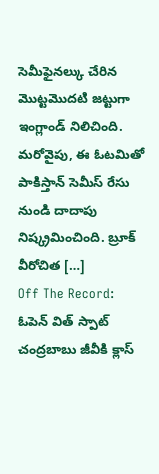సెమీఫైనల్కు చేరిన మొట్టమొదటి జట్టుగా ఇంగ్లాండ్ నిలిచింది. మరోవైపు, ఈ ఓటమితో పాకిస్తాన్ సెమీస్ రేసు నుండి దాదాపు నిష్క్రమించింది. బ్రూక్ వీరోచిత […]
Off The Record: ఓపెన్ విత్ స్పాట్ చంద్రబాబు జీవీకి క్లాస్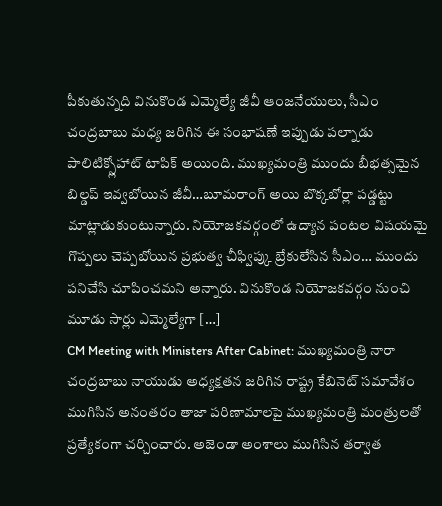పీకుతున్నది వినుకొండ ఎమ్మెల్యే జీవీ ఆంజనేయులు, సీఎం చంద్రబాబు మధ్య జరిగిన ఈ సంభాషణే ఇప్పుడు పల్నాడు పాలిటిక్స్లోహాట్ టాపిక్ అయింది. ముఖ్యమంత్రి ముందు బీభత్సమైన బిల్డప్ ఇవ్వబోయిన జీవీ…బూమరాంగ్ అయి బొక్కబోర్లా పడ్డట్టు మాట్లాడుకుంటున్నారు. నియోజకవర్గంలో ఉద్యాన పంటల విషయమై గొప్పలు చెప్పబోయిన ప్రభుత్వ చీఫ్విప్కు బ్రేకులేసిన సీఎం… ముందు పనిచేసి చూపించమని అన్నారు. వినుకొండ నియోజకవర్గం నుంచి మూడు సార్లు ఎమ్మెల్యేగా […]
CM Meeting with Ministers After Cabinet: ముఖ్యమంత్రి నారా చంద్రబాబు నాయుడు అధ్యక్షతన జరిగిన రాష్ట్ర కేబినెట్ సమావేశం ముగిసిన అనంతరం తాజా పరిణామాలపై ముఖ్యమంత్రి మంత్రులతో ప్రత్యేకంగా చర్చించారు. అజెండా అంశాలు ముగిసిన తర్వాత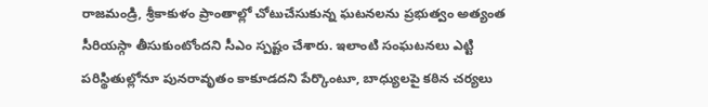రాజమండ్రి, శ్రీకాకుళం ప్రాంతాల్లో చోటుచేసుకున్న ఘటనలను ప్రభుత్వం అత్యంత సీరియస్గా తీసుకుంటోందని సీఎం స్పష్టం చేశారు. ఇలాంటి సంఘటనలు ఎట్టి పరిస్థితుల్లోనూ పునరావృతం కాకూడదని పేర్కొంటూ, బాధ్యులపై కఠిన చర్యలు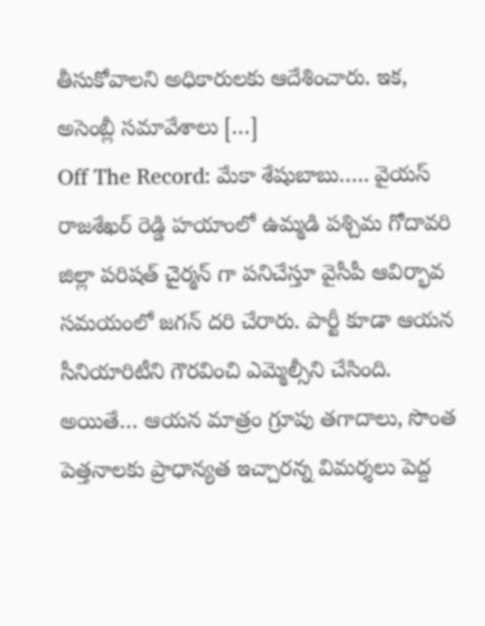తీసుకోవాలని అధికారులకు ఆదేశించారు. ఇక, అసెంబ్లీ సమావేశాలు […]
Off The Record: మేకా శేషుబాబు….. వైయస్ రాజశేఖర్ రెడ్డి హయాంలో ఉమ్మడి పశ్చిమ గోదావరి జిల్లా పరిషత్ చైర్మన్ గా పనిచేస్తూ వైసీపీ ఆవిర్భావ సమయంలో జగన్ దరి చేరారు. పార్టీ కూడా ఆయన సీనియారిటీని గౌరవించి ఎమ్మెల్సీని చేసింది. అయితే… ఆయన మాత్రం గ్రూపు తగాదాలు, సొంత పెత్తనాలకు ప్రాధాన్యత ఇచ్చారన్న విమర్శలు పెద్ద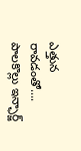ఎత్తున రావడంతో…. పాలకొల్లు ఇన్ఛార్జ్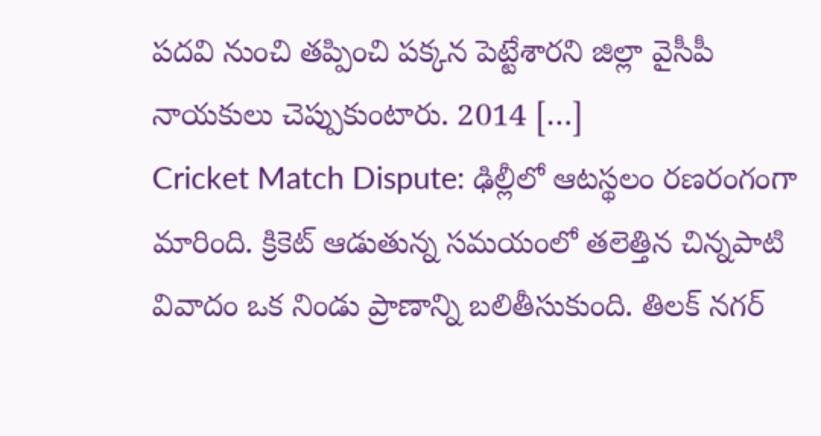పదవి నుంచి తప్పించి పక్కన పెట్టేశారని జిల్లా వైసీపీ నాయకులు చెప్పుకుంటారు. 2014 […]
Cricket Match Dispute: ఢిల్లీలో ఆటస్థలం రణరంగంగా మారింది. క్రికెట్ ఆడుతున్న సమయంలో తలెత్తిన చిన్నపాటి వివాదం ఒక నిండు ప్రాణాన్ని బలితీసుకుంది. తిలక్ నగర్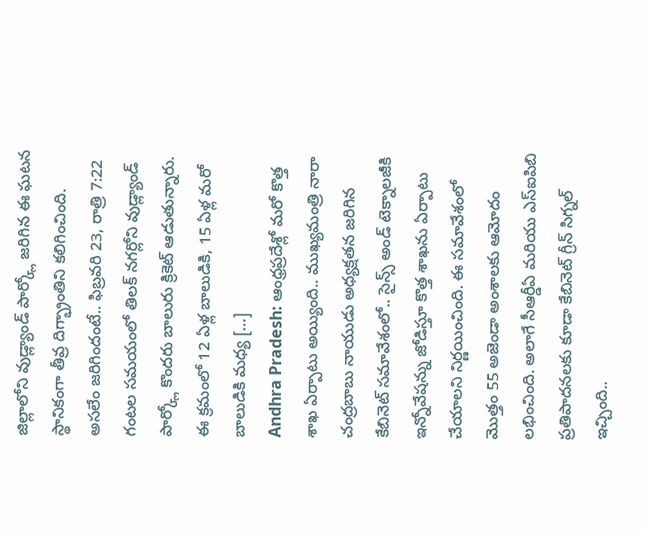జిల్లాలోని వుడ్ల్యాండ్ పార్క్లో జరిగిన ఈ ఘటన స్థానికంగా తీవ్ర దిగ్భ్రాంతిని కలిగించింది. అసలేం జరిగిందంటే.. ఫిబ్రవరి 23, రాత్రి 7:22 గంటల సమయంలో తిలక్ నగర్లోని వుడ్ల్యాండ్ పార్క్లో కొందరు బాలురు క్రికెట్ ఆడుతున్నారు. ఈ క్రమంలో 12 ఏళ్ల బాలుడికి, 15 ఏళ్ల మరో బాలుడికి మధ్య […]
Andhra Pradesh: ఆంధ్రప్రదేశ్లో మరో కొత్త శాఖ ఏర్పాటు అయ్యింది.. ముఖ్యమంత్రి నారా చంద్రబాబు నాయుడు అధ్యక్షతన జరిగిన కేబినెట్ సమావేశంలో.. సైన్స్ అండ్ టెక్నాలజీకి ఇన్నోవేషన్ను జోడిస్తూ కొత్త శాఖను ఏర్పాటు చేయాలని నిర్ణయించింది. ఈ సమావేశంలో మొత్తం 55 అజెండా అంశాలకు ఆమోదం లభించింది. అలాగే సీఆర్డీఏ మరియు ఎస్ఐపిబి ప్రతిపాదనలకు కూడా కేబినెట్ గ్రీన్ సిగ్నల్ ఇచ్చింది..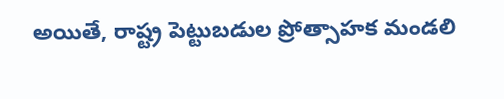అయితే, రాష్ట్ర పెట్టుబడుల ప్రోత్సాహక మండలి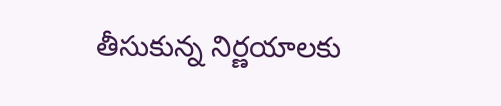తీసుకున్న నిర్ణయాలకు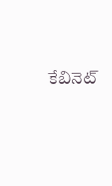కేబినెట్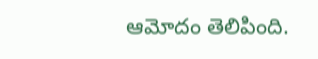ఆమోదం తెలిపింది.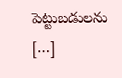పెట్టుబడులను […]